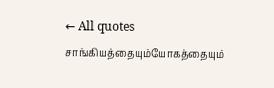← All quotes
சாங்கியத்தையும்யோகத்தையும்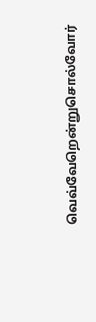வெவ்வேறென்றுசொல்வோர்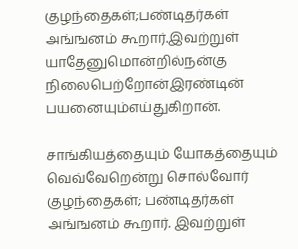குழந்தைகள்;பண்டிதர்கள் அங்ஙனம் கூறார்.இவற்றுள் யாதேனுமொன்றில்நன்கு நிலைபெற்றோன்இரண்டின் பயனையும்எய்துகிறான்.

சாங்கியத்தையும் யோகத்தையும் வெவ்வேறென்று சொல்வோர் குழந்தைகள்; பண்டிதர்கள் அங்ஙனம் கூறார். இவற்றுள்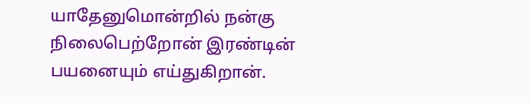யாதேனுமொன்றில் நன்கு நிலைபெற்றோன் இரண்டின் பயனையும் எய்துகிறான்.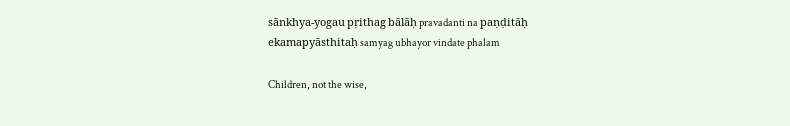sānkhya-yogau pṛithag bālāḥ pravadanti na paṇḍitāḥ ekamapyāsthitaḥ samyag ubhayor vindate phalam

Children, not the wise,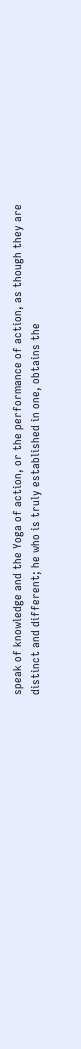speak of knowledge and the Yoga of action, or the performance of action, as though they are distinct and different; he who is truly established in one, obtains the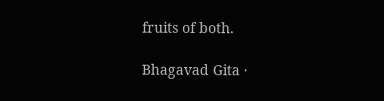fruits of both.

Bhagavad Gita ·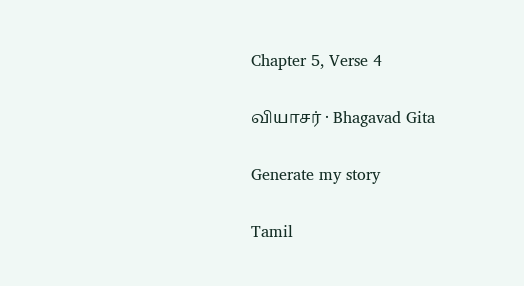Chapter 5, Verse 4

வியாசர் · Bhagavad Gita

Generate my story

Tamil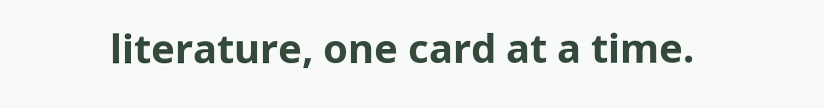literature, one card at a time.